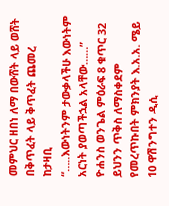መምህር ዘበነ ለማ በውሸት ላይ ወሸት በቅጥፈት ላይ ቅጥፈት ጨመረ
ከታዛቢ
“…..እውነትንም ታውቃላችሁ እውነትም አርነት ያወጣችኋል አላቸው……” ዮሐንስ ወንጌል ምዕራፍ 8 ቁጥር 32 ይህንን ጥቅስ ለማስቀደም የመረጥኩበት ምክንያት እ.አ.አ. ሜይ 10 ዋሽንግተን ዲሲ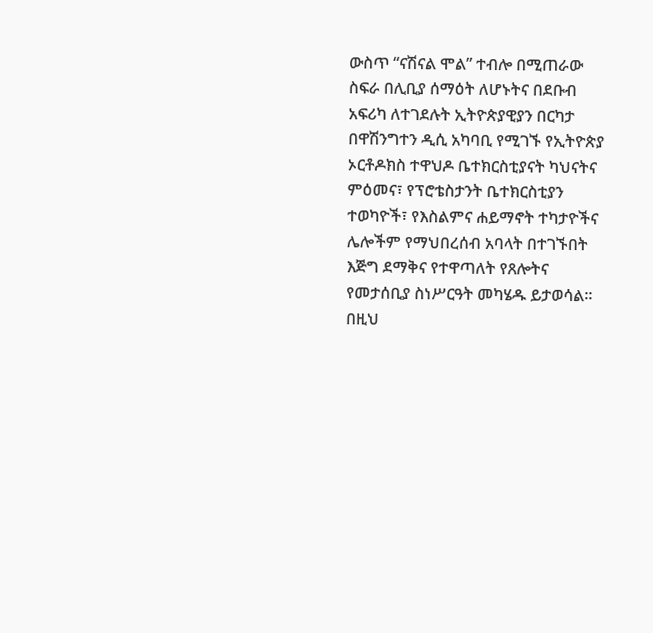ውስጥ “ናሽናል ሞል” ተብሎ በሚጠራው ስፍራ በሊቢያ ሰማዕት ለሆኑትና በደቡብ አፍሪካ ለተገደሉት ኢትዮጵያዊያን በርካታ በዋሽንግተን ዲሲ አካባቢ የሚገኙ የኢትዮጵያ ኦርቶዶክስ ተዋህዶ ቤተክርስቲያናት ካህናትና ምዕመና፣ የፕሮቴስታንት ቤተክርስቲያን ተወካዮች፣ የእስልምና ሐይማኖት ተካታዮችና ሌሎችም የማህበረሰብ አባላት በተገኙበት እጅግ ደማቅና የተዋጣለት የጸሎትና የመታሰቢያ ስነሥርዓት መካሄዱ ይታወሳል። በዚህ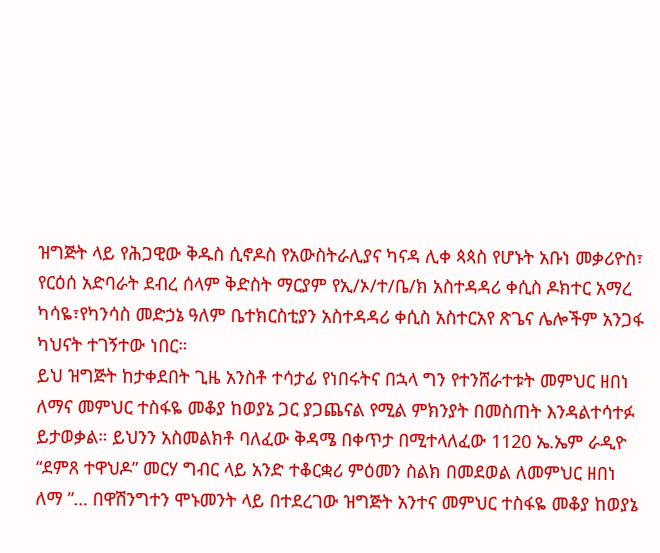ዝግጅት ላይ የሕጋዊው ቅዱስ ሲኖዶስ የአውስትራሊያና ካናዳ ሊቀ ጳጳስ የሆኑት አቡነ መቃሪዮስ፣ የርዕሰ አድባራት ደብረ ሰላም ቅድስት ማርያም የኢ/ኦ/ተ/ቤ/ክ አስተዳዳሪ ቀሲስ ዶክተር አማረ ካሳዬ፣የካንሳስ መድኃኔ ዓለም ቤተክርስቲያን አስተዳዳሪ ቀሲስ አስተርአየ ጽጌና ሌሎችም አንጋፋ ካህናት ተገኝተው ነበር።
ይህ ዝግጅት ከታቀደበት ጊዜ አንስቶ ተሳታፊ የነበሩትና በኋላ ግን የተንሸራተቱት መምህር ዘበነ ለማና መምህር ተስፋዬ መቆያ ከወያኔ ጋር ያጋጨናል የሚል ምክንያት በመስጠት እንዳልተሳተፉ ይታወቃል። ይህንን አስመልክቶ ባለፈው ቅዳሜ በቀጥታ በሚተላለፈው 1120 ኤ.ኤም ራዲዮ “ደምጸ ተዋህዶ” መርሃ ግብር ላይ አንድ ተቆርቋሪ ምዕመን ስልክ በመደወል ለመምህር ዘበነ ለማ ”… በዋሽንግተን ሞኑመንት ላይ በተደረገው ዝግጅት አንተና መምህር ተስፋዬ መቆያ ከወያኔ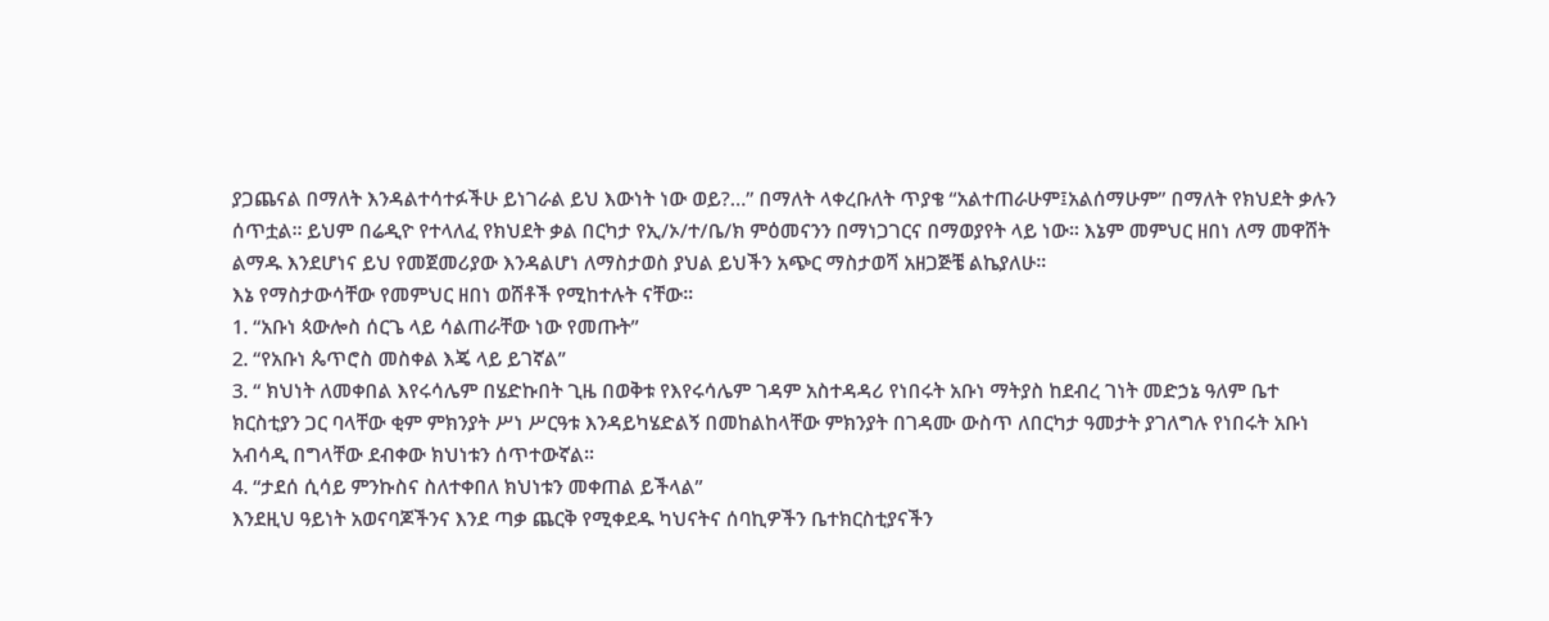ያጋጨናል በማለት እንዳልተሳተፉችሁ ይነገራል ይህ እውነት ነው ወይ?…” በማለት ላቀረቡለት ጥያቄ “አልተጠራሁም፤አልሰማሁም” በማለት የክህደት ቃሉን ሰጥቷል። ይህም በሬዲዮ የተላለፈ የክህደት ቃል በርካታ የኢ/ኦ/ተ/ቤ/ክ ምዕመናንን በማነጋገርና በማወያየት ላይ ነው። እኔም መምህር ዘበነ ለማ መዋሸት ልማዱ እንደሆነና ይህ የመጀመሪያው እንዳልሆነ ለማስታወስ ያህል ይህችን አጭር ማስታወሻ አዘጋጅቼ ልኬያለሁ።
እኔ የማስታውሳቸው የመምህር ዘበነ ወሸቶች የሚከተሉት ናቸው።
1. “አቡነ ጳውሎስ ሰርጌ ላይ ሳልጠራቸው ነው የመጡት”
2. “የአቡነ ጴጥሮስ መስቀል እጄ ላይ ይገኛል”
3. “ ክህነት ለመቀበል እየሩሳሌም በሄድኩበት ጊዜ በወቅቱ የእየሩሳሌም ገዳም አስተዳዳሪ የነበሩት አቡነ ማትያስ ከደብረ ገነት መድኃኔ ዓለም ቤተ ክርስቲያን ጋር ባላቸው ቂም ምክንያት ሥነ ሥርዓቱ እንዳይካሄድልኝ በመከልከላቸው ምክንያት በገዳሙ ውስጥ ለበርካታ ዓመታት ያገለግሉ የነበሩት አቡነ አብሳዲ በግላቸው ደብቀው ክህነቱን ሰጥተውኛል።
4. “ታደሰ ሲሳይ ምንኩስና ስለተቀበለ ክህነቱን መቀጠል ይችላል”
እንደዚህ ዓይነት አወናባጆችንና እንደ ጣቃ ጨርቅ የሚቀደዱ ካህናትና ሰባኪዎችን ቤተክርስቲያናችን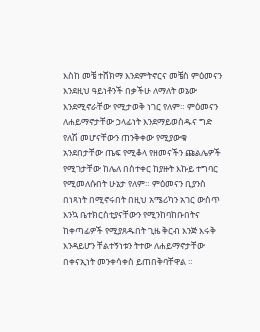እስከ መቼ ተሸክማ እንደምትኖርና መቼስ ምዕመናን እንደዚህ ዓይነቶንች በቃችሁ ለማለት ወኔው እንደሚኖራቸው የሚታወቅ ነገር የለም። ምዕመናን ለሐይማኖታቸው ኃላፊነት እንደማይወስዱና ግድ የለሽ መሆናቸውን ጠንቅቀው የሚያውቁ አንደበታቸው ጤፍ የሚቆላ የዘመናችን ጩልሌዎች የሚገታቸው ከሌለ በስተቀር ከያዙት እኩይ ተግባር የሚመለሱበት ሁኔታ የለም። ምዕመናን ቢያንስ በነጻነት በሚኖሩበት በዚህ አሜሪካን አገር ውስጥ እንኳ ቤተክርስቲያናቸውን የሚንከባከቡበትና ከቀጣፊዎች የሚያጸዱበት ጊዜ ቅርብ እንጅ እሩቅ እንዳይሆን ቸልተኝነቱን ትተው ለሐይማኖታቸው በቀናኢነት መንቀሳቀስ ይጠበቅባቸዋል ።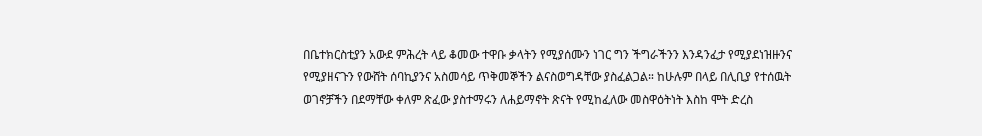በቤተክርስቲያን አውደ ምሕረት ላይ ቆመው ተዋቡ ቃላትን የሚያሰሙን ነገር ግን ችግራችንን እንዳንፈታ የሚያደነዝዙንና የሚያዘናጉን የውሸት ሰባኪያንና አስመሳይ ጥቅመኞችን ልናስወግዳቸው ያስፈልጋል። ከሁሉም በላይ በሊቢያ የተሰዉት ወገኖቻችን በደማቸው ቀለም ጽፈው ያስተማሩን ለሐይማኖት ጽናት የሚከፈለው መስዋዕትነት እስከ ሞት ድረስ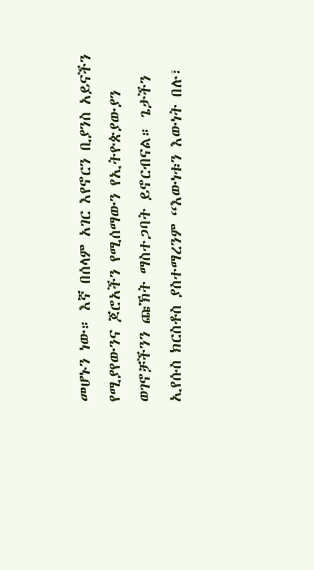መሆኑን ነው። እኛ በሰላም አገር እየኖርን ቢያንስ አይናችን የሚያየውንና ጆሮአችን የሚሰማውን የኢትዮጵያውያን ወገኖቻችንን ጩኽት ማስተጋባት ይኖርብናል። ጌታችን ኢየሱስ ክርስቶስ ያስተማረንም “እውነቱን እውነት በሉ፣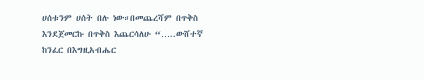ሀሰቱንም ሀሰት በሉ ነው።በመጨረሻም በጥቅስ እንደጀመርኩ በጥቅስ እጨርሳለሁ “…..ውሸተኛ ከንፈር በእግዚአብሔር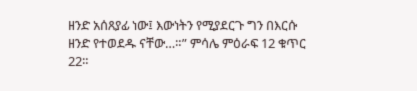ዘንድ አሰጸያፊ ነው፤ እውነትን የሚያደርጉ ግን በእርሱ ዘንድ የተወደዱ ናቸው…።” ምሳሌ ምዕራፍ 12 ቁጥር 22።